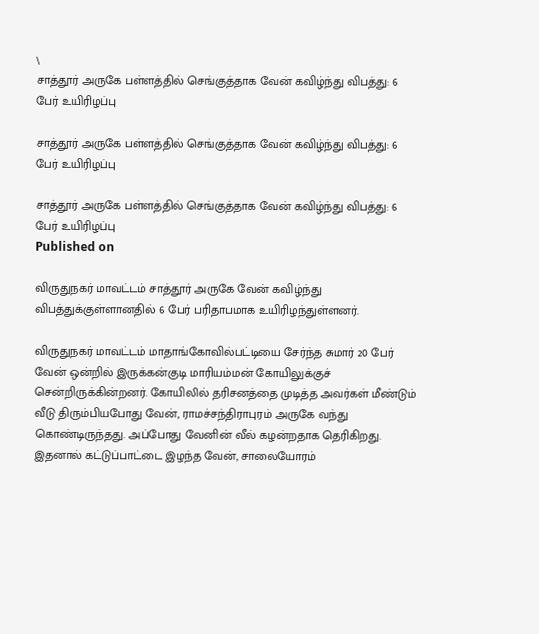\
சாத்தூர் அருகே பள்ளத்தில் செங்குத்தாக வேன் கவிழ்ந்து விபத்து: 6 பேர் உயிரிழப்பு

சாத்தூர் அருகே பள்ளத்தில் செங்குத்தாக வேன் கவிழ்ந்து விபத்து: 6 பேர் உயிரிழப்பு

சாத்தூர் அருகே பள்ளத்தில் செங்குத்தாக வேன் கவிழ்ந்து விபத்து: 6 பேர் உயிரிழப்பு
Published on

விருதுநகர் மாவட்டம் சாத்தூர் அருகே வேன் கவிழ்ந்து விபத்துக்குள்ளானதில் 6 பேர் பரிதாபமாக உயிரிழந்துள்ளனர்.

விருதுநகர் மாவட்டம் மாதாங்கோவில்பட்டியை சேர்ந்த சுமார் 20 பேர் வேன் ஒன்றில் இருக்கன்குடி மாரியம்மன் கோயிலுக்குச் சென்றிருக்கின்றனர். கோயிலில் தரிசனத்தை முடித்த அவர்கள் மீண்டும் வீடு திரும்பியபோது வேன், ராமச்சந்திராபுரம் அருகே வந்து கொண்டிருந்தது. அப்போது வேனின் வீல் கழன்றதாக தெரிகிறது. இதனால் கட்டுப்பாட்டை இழந்த வேன், சாலையோரம்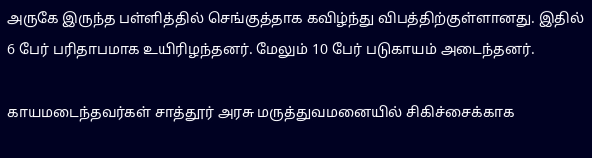அருகே இருந்த பள்ளித்தில் செங்குத்தாக கவிழ்ந்து விபத்திற்குள்ளானது. இதில் 6 பேர் பரிதாபமாக உயிரிழந்தனர். மேலும் 10 பேர் படுகாயம் அடைந்தனர்.

காயமடைந்தவர்கள் சாத்தூர் அரசு மருத்துவமனையில் சிகிச்சைக்காக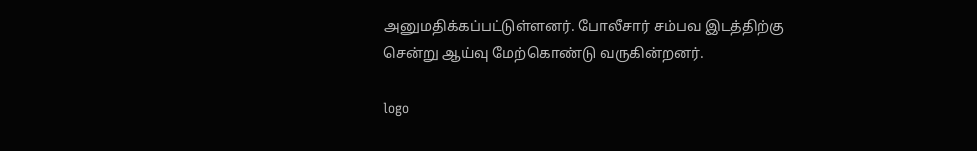அனுமதிக்கப்பட்டுள்ளனர். போலீசார் சம்பவ இடத்திற்கு சென்று ஆய்வு மேற்கொண்டு வருகின்றனர்.

logo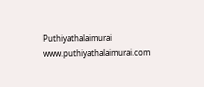Puthiyathalaimurai
www.puthiyathalaimurai.com